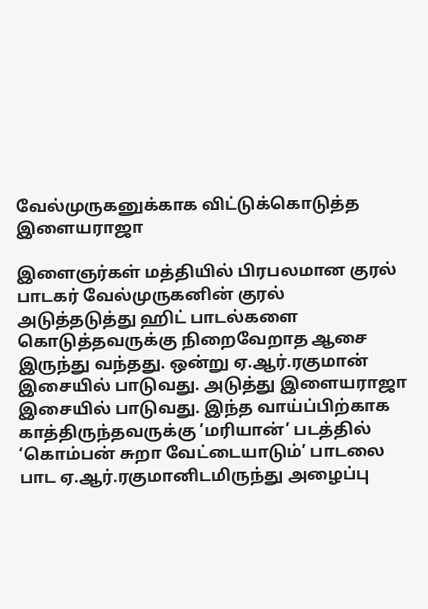வேல்முருகனுக்காக விட்டுக்கொடுத்த இளையராஜா

இளைஞர்கள் மத்தியில் பிரபலமான குரல் பாடகர் வேல்முருகனின் குரல் அடுத்தடுத்து ஹிட் பாடல்களை கொடுத்தவருக்கு நிறைவேறாத ஆசை இருந்து வந்தது. ஒன்று ஏ.ஆர்.ரகுமான் இசையில் பாடுவது. அடுத்து இளையராஜா இசையில் பாடுவது. இந்த வாய்ப்பிற்காக காத்திருந்தவருக்கு ’மரியான்’ படத்தில் ‘கொம்பன் சுறா வேட்டையாடும்’ பாடலை பாட ஏ.ஆர்.ரகுமானிடமிருந்து அழைப்பு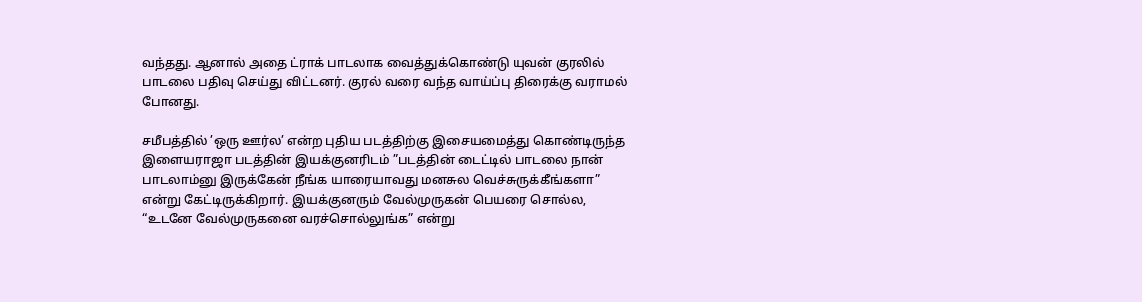வந்தது. ஆனால் அதை ட்ராக் பாடலாக வைத்துக்கொண்டு யுவன் குரலில் பாடலை பதிவு செய்து விட்டனர். குரல் வரை வந்த வாய்ப்பு திரைக்கு வராமல் போனது.

சமீபத்தில் ’ஒரு ஊர்ல’ என்ற புதிய படத்திற்கு இசையமைத்து கொண்டிருந்த இளையராஜா படத்தின் இயக்குனரிடம் ”படத்தின் டைட்டில் பாடலை நான் பாடலாம்னு இருக்கேன் நீங்க யாரையாவது மனசுல வெச்சுருக்கீங்களா” என்று கேட்டிருக்கிறார். இயக்குனரும் வேல்முருகன் பெயரை சொல்ல, “உடனே வேல்முருகனை வரச்சொல்லுங்க” என்று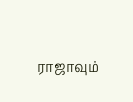ராஜாவும்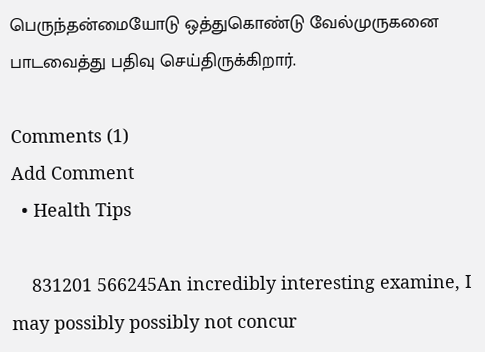பெருந்தன்மையோடு ஒத்துகொண்டு வேல்முருகனை பாடவைத்து பதிவு செய்திருக்கிறார்.

Comments (1)
Add Comment
  • Health Tips

    831201 566245An incredibly interesting examine, I may possibly possibly not concur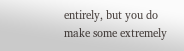entirely, but you do make some extremely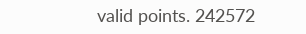valid points. 242572